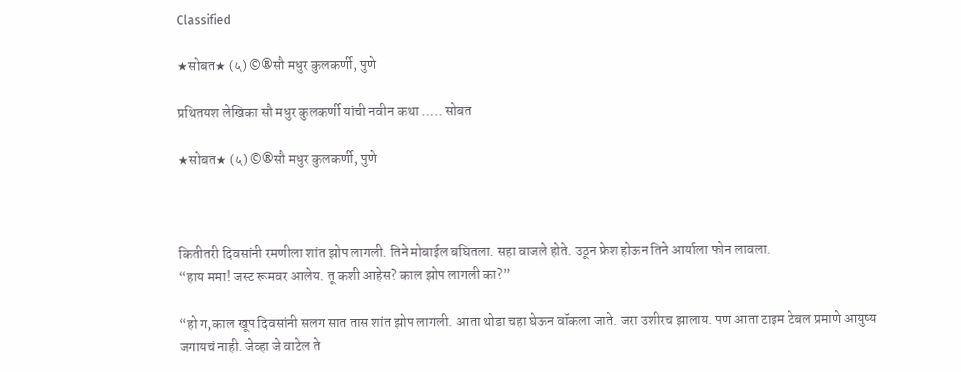Classified

★सोबत★ (५) ©®सौ मधुर कुलकर्णी, पुणे

प्रथितयश लेखिका सौ मधुर कुलकर्णी यांची नवीन कथा ….. सोबत

★सोबत★ (५) ©®सौ मधुर कुलकर्णी, पुणे



कितीतरी दिवसांनी रमणीला शांत झोप लागली. तिने मोबाईल बघितला. सहा वाजले होते. उठून फ्रेश होऊन तिने आर्याला फोन लावला.
“हाय ममा! जस्ट रूमवर आलेय. तू कशी आहेस? काल झोप लागली का?”

“हो ग,काल खूप दिवसांनी सलग सात तास शांत झोप लागली. आता थोडा चहा घेऊन वॉकला जाते. जरा उशीरच झालाय. पण आता टाइम टेबल प्रमाणे आयुष्य जगायचं नाही. जेव्हा जे वाटेल ते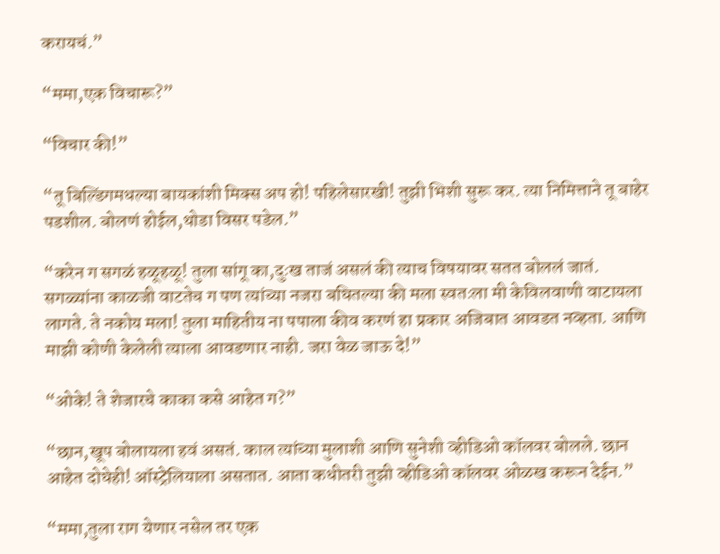करायचं.”

“ममा,एक विचारू?”

“विचार की!”

“तू बिल्डिंगमधल्या बायकांशी मिक्स अप हो! पहिलेसारखी! तुझी भिशी सुरू कर. त्या निमित्ताने तू बाहेर पडशील. बोलणं होईल,थोडा विसर पडेल.”

“करेन ग सगळं हळूहळू! तुला सांगू का,दुःख ताजं असलं की त्याच विषयावर सतत बोललं जातं. सगळ्यांना काळजी वाटतेच ग पण त्यांच्या नजरा बघितल्या की मला स्वतःला मी केविलवाणी वाटायला लागते. ते नकोय मला! तुला माहितीय ना पपाला कीव करणं हा प्रकार अजिबात आवडत नव्हता. आणि माझी कोणी केलेली त्याला आवडणार नाही. जरा वेळ जाऊ दे!”

“ओके! ते शेजारचे काका कसे आहेत ग?”

“छान,खूप बोलायला हवं असतं. काल त्यांच्या मुलाशी आणि सुनेशी व्हीडिओ कॉलवर बोलले. छान आहेत दोघेही! ऑस्ट्रेलियाला असतात. आता कधीतरी तुझी व्हीडिओ कॉलवर ओळख करून देईन.”

“ममा,तुला राग येणार नसेल तर एक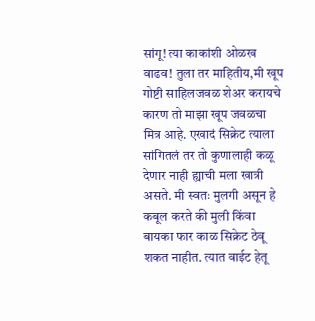सांगू! त्या काकांशी ओळख वाढव! तुला तर माहितीय,मी खूप गोष्टी साहिलजवळ शेअर करायचे कारण तो माझा खूप जवळचा मित्र आहे. एखादं सिक्रेट त्याला सांगितलं तर तो कुणालाही कळू देणार नाही ह्याची मला खात्री असते. मी स्वतः मुलगी असून हे कबूल करते की मुली किंवा बायका फार काळ सिक्रेट ठेवू शकत नाहीत. त्यात वाईट हेतू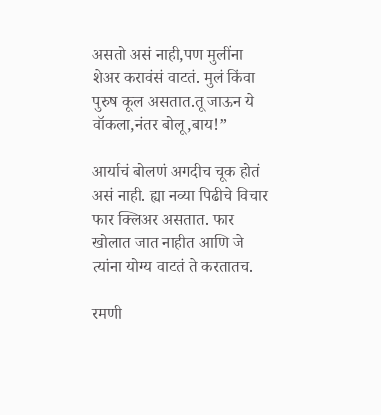असतो असं नाही,पण मुलींना शेअर करावंसं वाटतं. मुलं किंवा पुरुष कूल असतात.तू जाऊन ये वॉकला,नंतर बोलू,बाय!”

आर्याचं बोलणं अगदीच चूक होतं असं नाही. ह्या नव्या पिढीचे विचार फार क्लिअर असतात. फार खोलात जात नाहीत आणि जे त्यांना योग्य वाटतं ते करतातच.

रमणी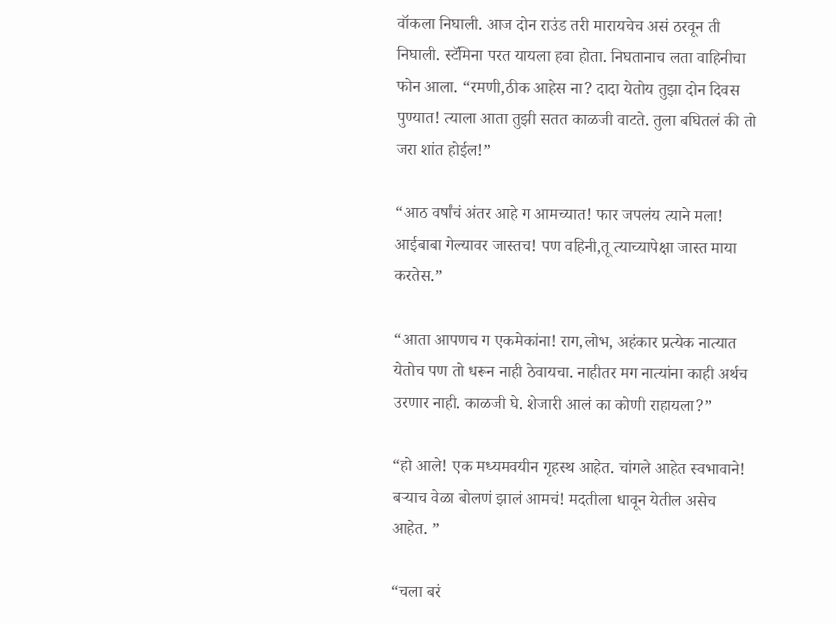वॉकला निघाली. आज दोन राउंड तरी मारायचेच असं ठरवून ती निघाली. स्टॅमिना परत यायला हवा होता. निघतानाच लता वाहिनीचा फोन आला. “रमणी,ठीक आहेस ना? दादा येतोय तुझा दोन दिवस पुण्यात! त्याला आता तुझी सतत काळजी वाटते. तुला बघितलं की तो जरा शांत होईल!”

“आठ वर्षांचं अंतर आहे ग आमच्यात! फार जपलंय त्याने मला! आईबाबा गेल्यावर जास्तच! पण वहिनी,तू त्याच्यापेक्षा जास्त माया करतेस.”

“आता आपणच ग एकमेकांना! राग,लोभ, अहंकार प्रत्येक नात्यात येतोच पण तो धरून नाही ठेवायचा. नाहीतर मग नात्यांना काही अर्थच उरणार नाही. काळजी घे. शेजारी आलं का कोणी राहायला?”

“हो आले! एक मध्यमवयीन गृहस्थ आहेत. चांगले आहेत स्वभावाने! बऱ्याच वेळा बोलणं झालं आमचं! मदतीला धावून येतील असेच आहेत. ”

“चला बरं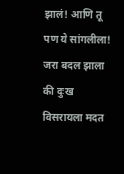झालं! आणि तू पण ये सांगलीला! जरा बदल झाला की दुःख विसरायला मदत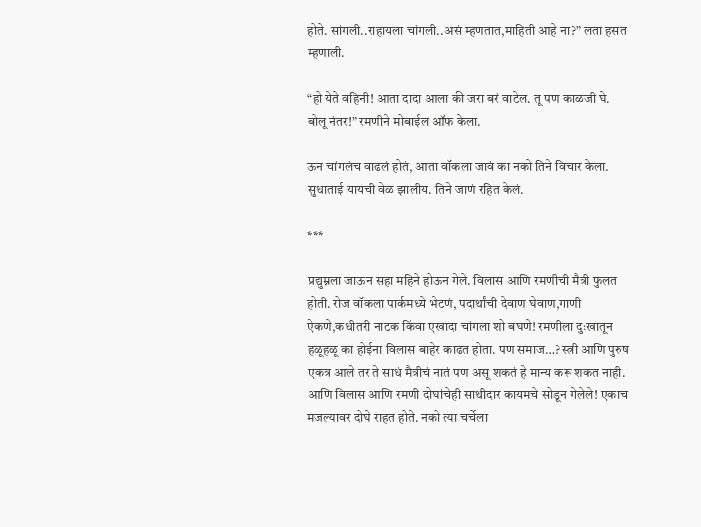होते. सांगली..राहायला चांगली..असं म्हणतात,माहिती आहे ना?” लता हसत म्हणाली.

“हो येते वहिनी! आता दादा आला की जरा बरं वाटेल. तू पण काळजी घे. बोलू नंतर!” रमणीने मोबाईल ऑफ केला.

ऊन चांगलंच वाढलं होतं, आता वॉकला जावं का नको तिने विचार केला. सुधाताई यायची वेळ झालीय. तिने जाणं रहित केलं.

***

प्रद्युम्नला जाऊन सहा महिने होऊन गेले. विलास आणि रमणीची मैत्री फुलत होती. रोज वॉकला पार्कमध्ये भेटणं, पदार्थांची देवाण घेवाण,गाणी ऐकणे,कधीतरी नाटक किंवा एखादा चांगला शो बघणे! रमणीला दुःखातून हळूहळू का होईना विलास बाहेर काढत होता. पण समाज…? स्त्री आणि पुरुष एकत्र आले तर ते साधं मैत्रीचं नातं पण असू शकतं हे मान्य करू शकत नाही. आणि विलास आणि रमणी दोघांचेही साथीदार कायमचे सोडून गेलेले! एकाच मजल्यावर दोघे राहत होते. नको त्या चर्चेला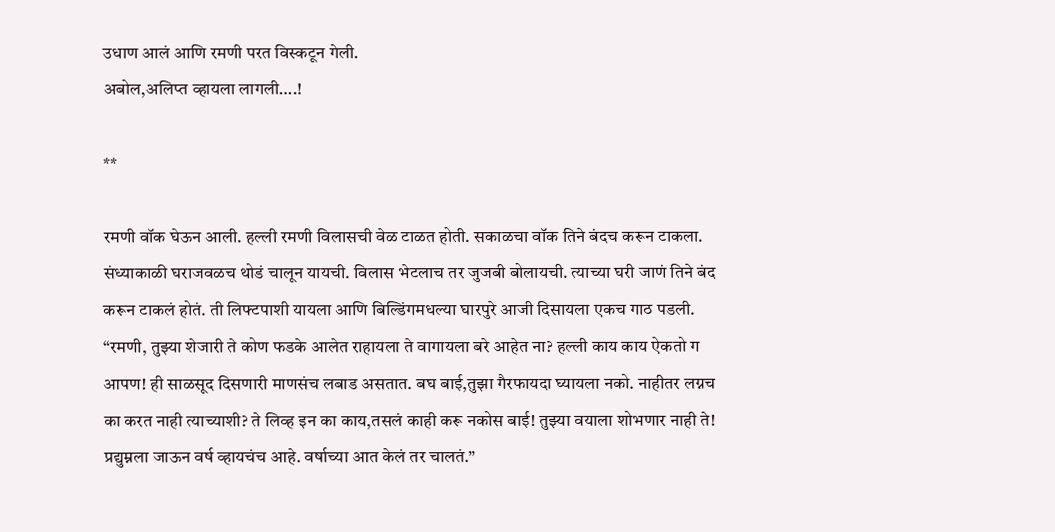उधाण आलं आणि रमणी परत विस्कटून गेली.
अबोल,अलिप्त व्हायला लागली….!

**

रमणी वॉक घेऊन आली. हल्ली रमणी विलासची वेळ टाळत होती. सकाळचा वॉक तिने बंदच करून टाकला. संध्याकाळी घराजवळच थोडं चालून यायची. विलास भेटलाच तर जुजबी बोलायची. त्याच्या घरी जाणं तिने बंद करून टाकलं होतं. ती लिफ्टपाशी यायला आणि बिल्डिंगमधल्या घारपुरे आजी दिसायला एकच गाठ पडली.
“रमणी, तुझ्या शेजारी ते कोण फडके आलेत राहायला ते वागायला बरे आहेत ना? हल्ली काय काय ऐकतो ग आपण! ही साळसूद दिसणारी माणसंच लबाड असतात. बघ बाई,तुझा गैरफायदा घ्यायला नको. नाहीतर लग्नच का करत नाही त्याच्याशी? ते लिव्ह इन का काय,तसलं काही करू नकोस बाई! तुझ्या वयाला शोभणार नाही ते! प्रद्युम्नला जाऊन वर्ष व्हायचंच आहे. वर्षाच्या आत केलं तर चालतं.”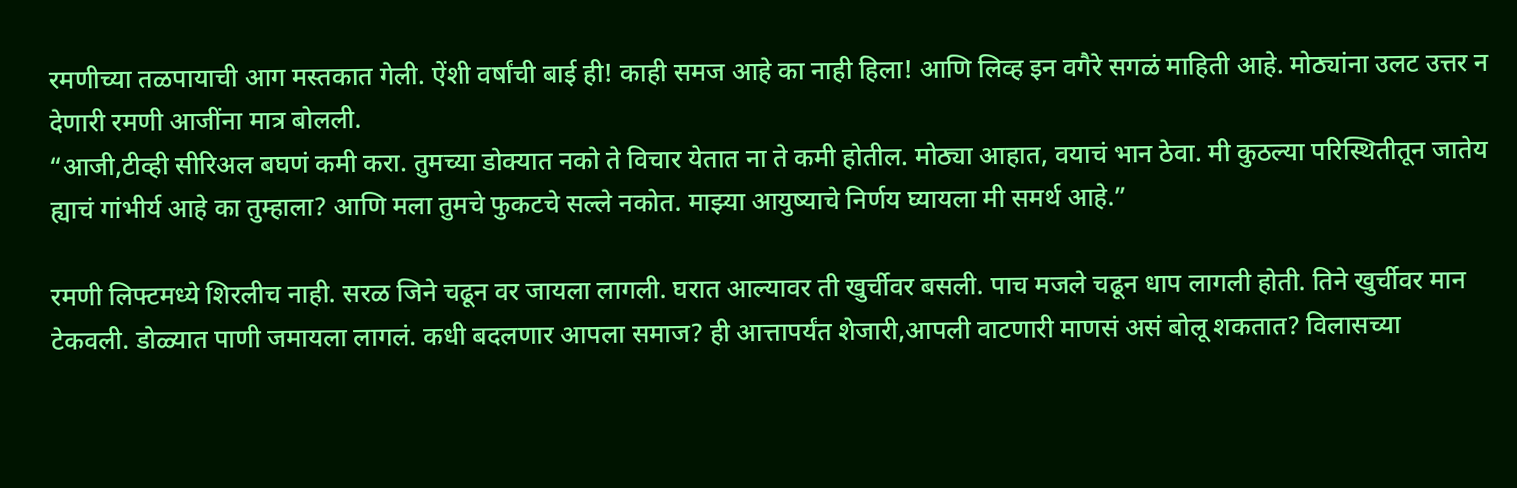रमणीच्या तळपायाची आग मस्तकात गेली. ऐंशी वर्षांची बाई ही! काही समज आहे का नाही हिला! आणि लिव्ह इन वगैरे सगळं माहिती आहे. मोठ्यांना उलट उत्तर न देणारी रमणी आजींना मात्र बोलली.
“आजी,टीव्ही सीरिअल बघणं कमी करा. तुमच्या डोक्यात नको ते विचार येतात ना ते कमी होतील. मोठ्या आहात, वयाचं भान ठेवा. मी कुठल्या परिस्थितीतून जातेय ह्याचं गांभीर्य आहे का तुम्हाला? आणि मला तुमचे फुकटचे सल्ले नकोत. माझ्या आयुष्याचे निर्णय घ्यायला मी समर्थ आहे.”

रमणी लिफ्टमध्ये शिरलीच नाही. सरळ जिने चढून वर जायला लागली. घरात आल्यावर ती खुर्चीवर बसली. पाच मजले चढून धाप लागली होती. तिने खुर्चीवर मान टेकवली. डोळ्यात पाणी जमायला लागलं. कधी बदलणार आपला समाज? ही आत्तापर्यंत शेजारी,आपली वाटणारी माणसं असं बोलू शकतात? विलासच्या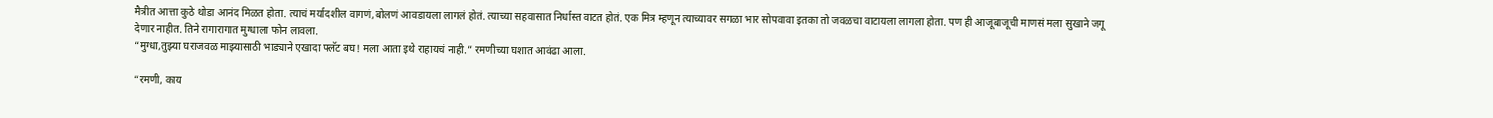मैत्रीत आत्ता कुठे थोडा आनंद मिळत होता. त्याचं मर्यादशील वागणं,बोलणं आवडायला लागलं होतं. त्याच्या सहवासात निर्धास्त वाटत होतं. एक मित्र म्हणून त्याच्यावर सगळा भार सोपवावा इतका तो जवळचा वाटायला लागला होता. पण ही आजूबाजूची माणसं मला सुखाने जगू देणार नाहीत. तिने रागारागात मुग्धाला फोन लावला.
“मुग्धा,तुझ्या घराजवळ माझ्यासाठी भाड्याने एखादा फ्लॅट बघ! मला आता इथे राहायचं नाही.” रमणीच्या घशात आवंढा आला.

“रमणी, काय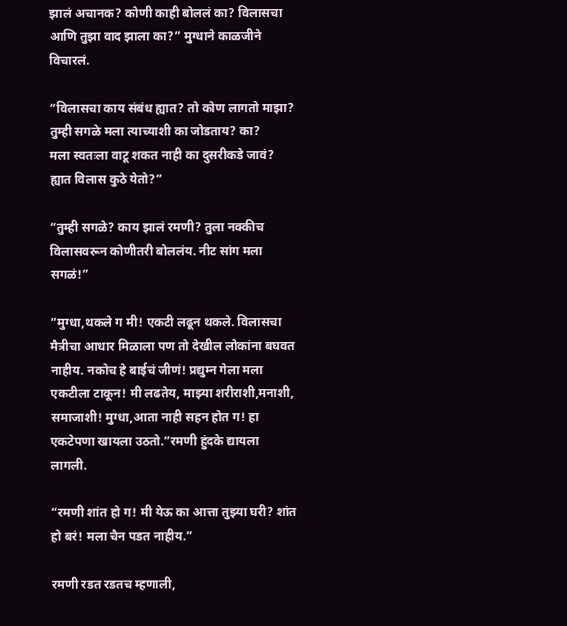झालं अचानक? कोणी काही बोललं का? विलासचा आणि तुझा वाद झाला का?” मुग्धाने काळजीने विचारलं.

“विलासचा काय संबंध ह्यात? तो कोण लागतो माझा? तुम्ही सगळे मला त्याच्याशी का जोडताय? का?
मला स्वतःला वाटू शकत नाही का दुसरीकडे जावं? ह्यात विलास कुठे येतो?”

“तुम्ही सगळे? काय झालं रमणी? तुला नक्कीच विलासवरून कोणीतरी बोललंय. नीट सांग मला सगळं!”

“मुग्धा,थकले ग मी! एकटी लढून थकले. विलासचा मैत्रीचा आधार मिळाला पण तो देखील लोकांना बघवत नाहीय. नकोच हे बाईचं जीणं! प्रद्युम्न गेला मला एकटीला टाकून! मी लढतेय, माझ्या शरीराशी,मनाशी, समाजाशी! मुग्धा,आता नाही सहन होत ग! हा एकटेपणा खायला उठतो.”रमणी हुंदके द्यायला लागली.

“रमणी शांत हो ग! मी येऊ का आत्ता तुझ्या घरी? शांत हो बरं! मला चैन पडत नाहीय.”

रमणी रडत रडतच म्हणाली,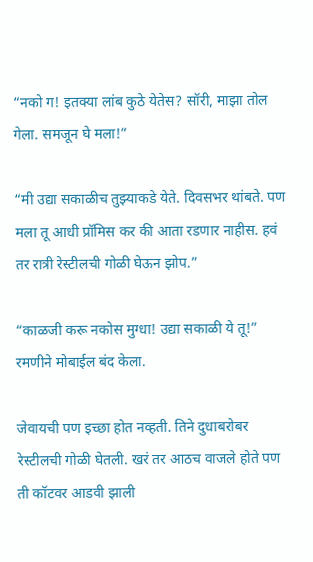“नको ग! इतक्या लांब कुठे येतेस? सॉरी, माझा तोल गेला. समजून घे मला!”

“मी उद्या सकाळीच तुझ्याकडे येते. दिवसभर थांबते. पण मला तू आधी प्रॉमिस कर की आता रडणार नाहीस. हवं तर रात्री रेस्टीलची गोळी घेऊन झोप.”

“काळजी करू नकोस मुग्धा! उद्या सकाळी ये तू!” रमणीने मोबाईल बंद केला.

जेवायची पण इच्छा होत नव्हती. तिने दुधाबरोबर रेस्टीलची गोळी घेतली. खरं तर आठच वाजले होते पण ती कॉटवर आडवी झाली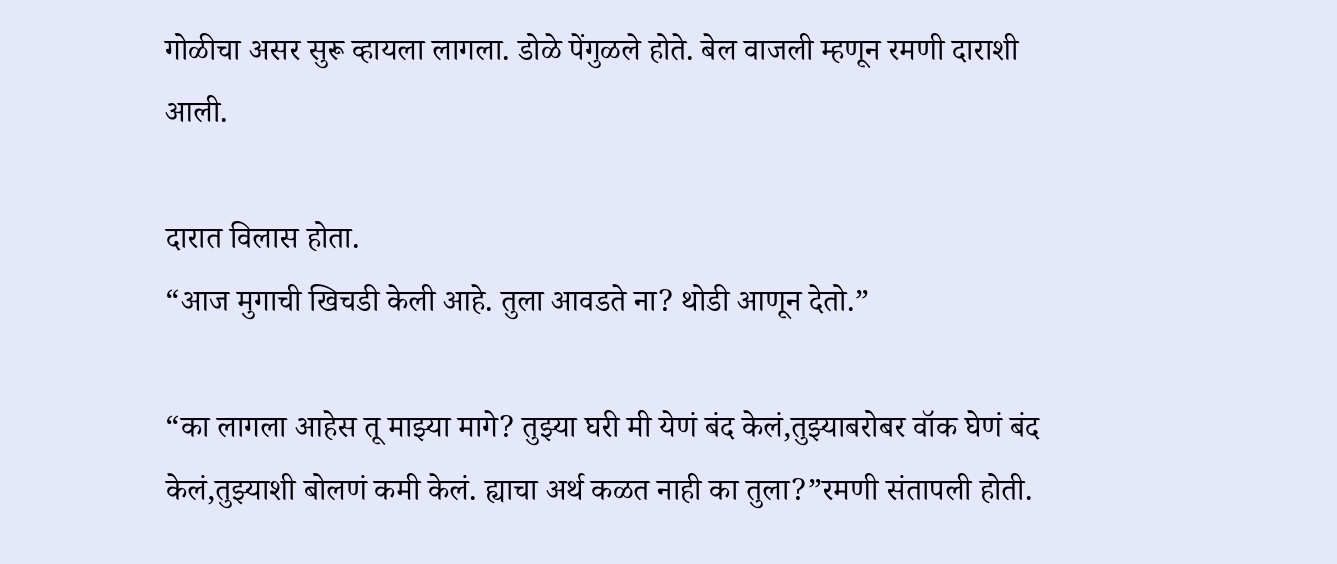गोळीचा असर सुरू व्हायला लागला. डोळे पेंगुळले होते. बेल वाजली म्हणून रमणी दाराशी आली.

दारात विलास होता.
“आज मुगाची खिचडी केली आहे. तुला आवडते ना? थोडी आणून देतो.”

“का लागला आहेस तू माझ्या मागे? तुझ्या घरी मी येणं बंद केलं,तुझ्याबरोबर वॉक घेणं बंद केलं,तुझ्याशी बोलणं कमी केलं. ह्याचा अर्थ कळत नाही का तुला?”रमणी संतापली होती.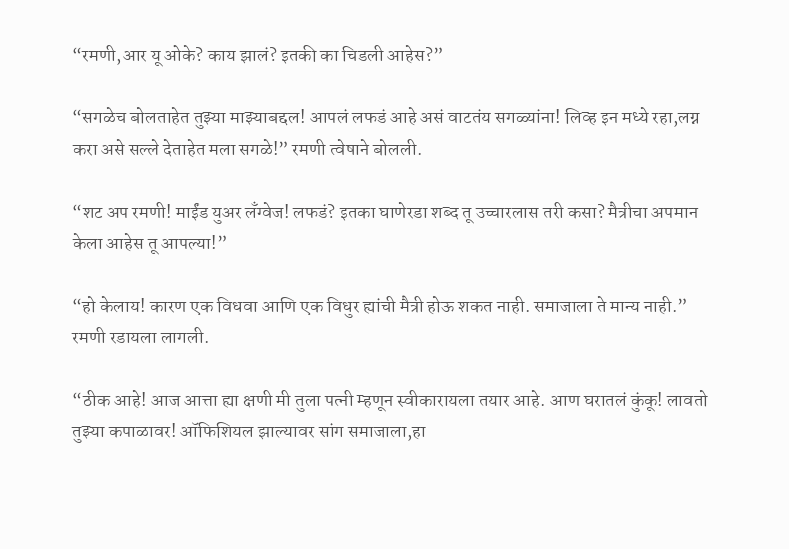“रमणी,आर यू ओके? काय झालं? इतकी का चिडली आहेस?”

“सगळेच बोलताहेत तुझ्या माझ्याबद्दल! आपलं लफडं आहे असं वाटतंय सगळ्यांना! लिव्ह इन मध्ये रहा,लग्न करा असे सल्ले देताहेत मला सगळे!” रमणी त्वेषाने बोलली.

“शट अप रमणी! माईंड युअर लँग्वेज! लफडं? इतका घाणेरडा शब्द तू उच्चारलास तरी कसा? मैत्रीचा अपमान केला आहेस तू आपल्या!”

“हो केलाय! कारण एक विधवा आणि एक विधुर ह्यांची मैत्री होऊ शकत नाही. समाजाला ते मान्य नाही.” रमणी रडायला लागली.

“ठीक आहे! आज आत्ता ह्या क्षणी मी तुला पत्नी म्हणून स्वीकारायला तयार आहे. आण घरातलं कुंकू! लावतो तुझ्या कपाळावर! ऑफिशियल झाल्यावर सांग समाजाला,हा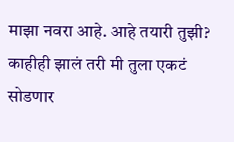माझा नवरा आहे. आहे तयारी तुझी? काहीही झालं तरी मी तुला एकटं सोडणार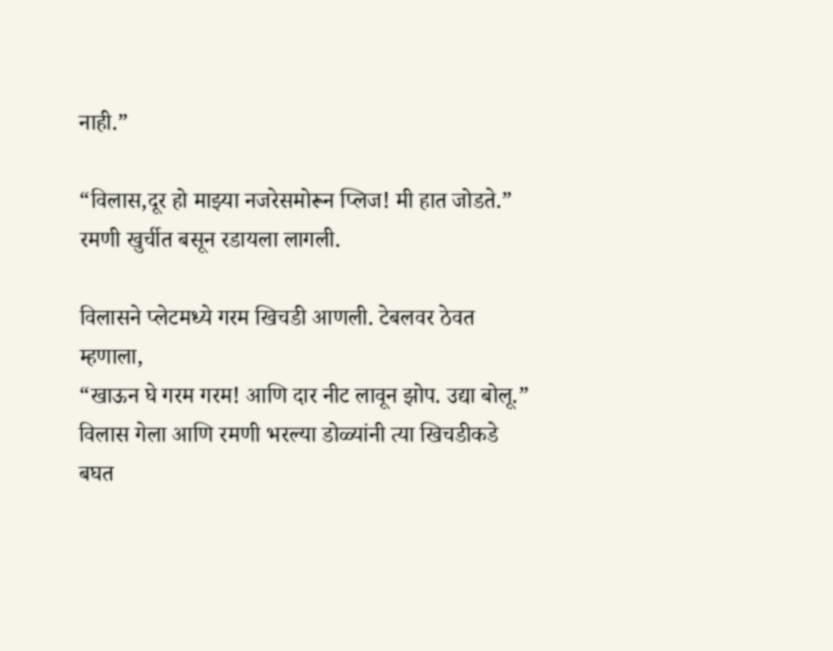नाही.”

“विलास,दूर हो माझ्या नजरेसमोरून प्लिज! मी हात जोडते.” रमणी खुर्चीत बसून रडायला लागली.

विलासने प्लेटमध्ये गरम खिचडी आणली. टेबलवर ठेवत म्हणाला,
“खाऊन घे गरम गरम! आणि दार नीट लावून झोप. उद्या बोलू.”
विलास गेला आणि रमणी भरल्या डोळ्यांनी त्या खिचडीकडे बघत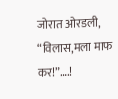जोरात ओरडली,
“विलास,मला माफ कर!”….!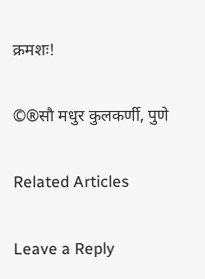क्रमशः!

©®सौ मधुर कुलकर्णी, पुणे

Related Articles

Leave a Reply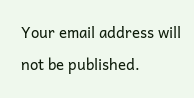Your email address will not be published.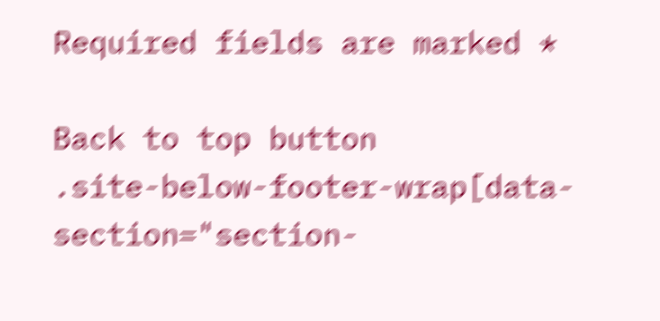Required fields are marked *

Back to top button
.site-below-footer-wrap[data-section="section-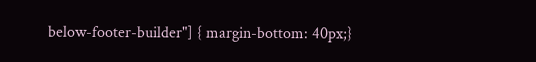below-footer-builder"] { margin-bottom: 40px;}